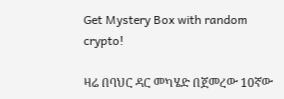Get Mystery Box with random crypto!

ዛሬ በባህር ዳር መካሄድ በጀመረው 10ኛው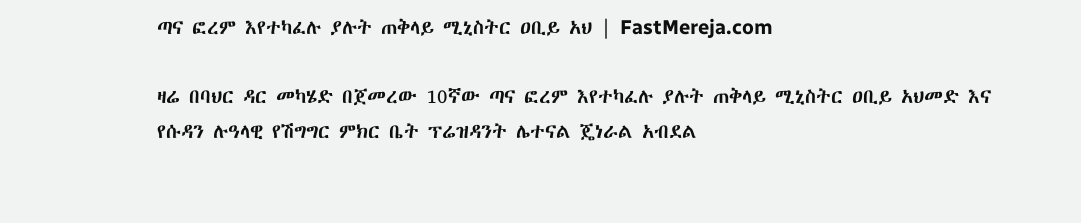ጣና ፎረም እየተካፈሉ ያሉት ጠቅላይ ሚኒስትር ዐቢይ አህ | FastMereja.com

ዛሬ በባህር ዳር መካሄድ በጀመረው 10ኛው ጣና ፎረም እየተካፈሉ ያሉት ጠቅላይ ሚኒስትር ዐቢይ አህመድ እና የሱዳን ሉዓላዊ የሽግግር ምክር ቤት ፕሬዝዳንት ሌተናል ጄነራል አብደል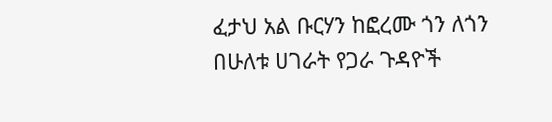ፈታህ አል ቡርሃን ከፎረሙ ጎን ለጎን በሁለቱ ሀገራት የጋራ ጉዳዮች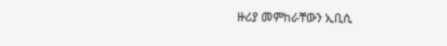ዙሪያ መምከራቸውን ኢቢሲ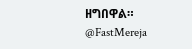ዘግበዋል።
@FastMereja